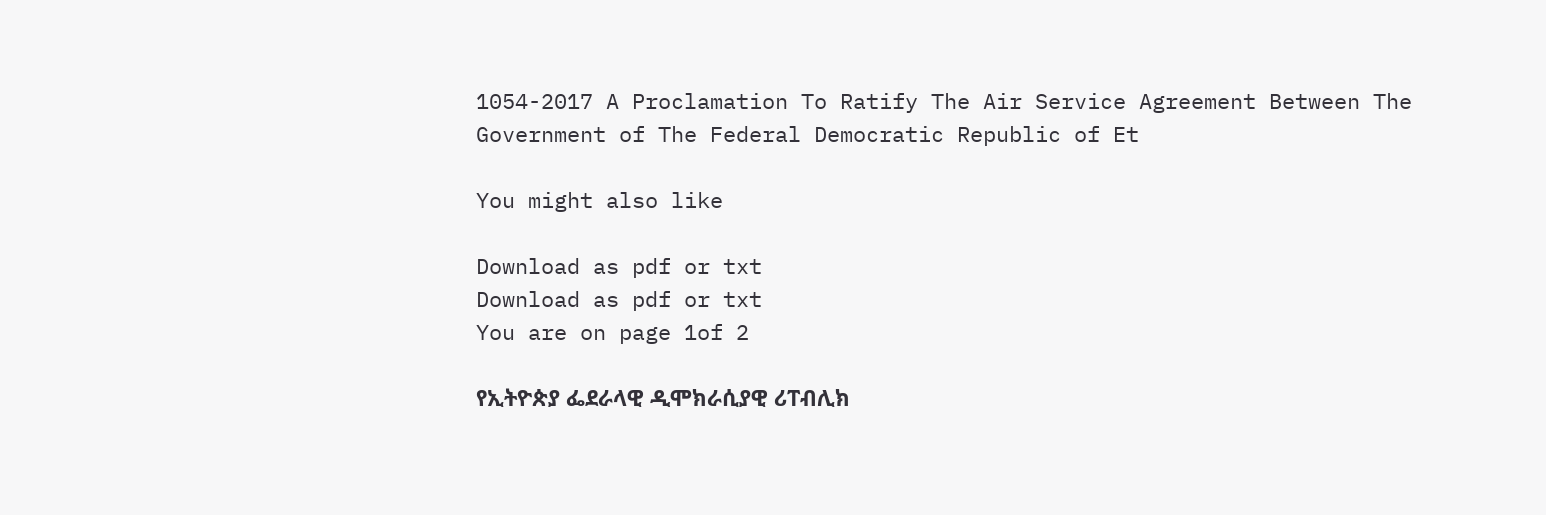1054-2017 A Proclamation To Ratify The Air Service Agreement Between The Government of The Federal Democratic Republic of Et

You might also like

Download as pdf or txt
Download as pdf or txt
You are on page 1of 2

የኢትዮጵያ ፌደራላዊ ዲሞክራሲያዊ ሪፐብሊክ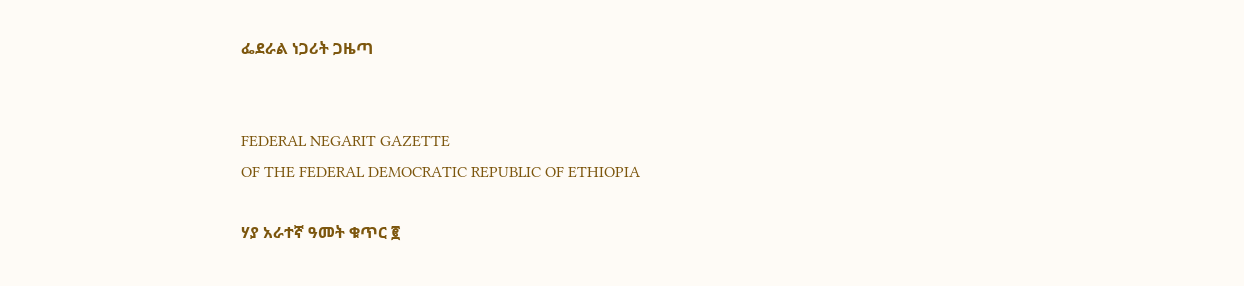ፌደራል ነጋሪት ጋዜጣ


FEDERAL NEGARIT GAZETTE
OF THE FEDERAL DEMOCRATIC REPUBLIC OF ETHIOPIA

ሃያ አራተኛ ዓመት ቁጥር ፪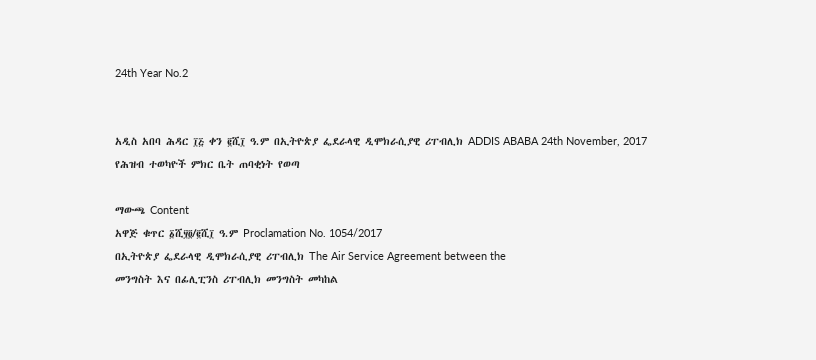24th Year No.2


አዲስ አበባ ሕዳር ፲፭ ቀን ፪ሺ፲ ዓ.ም በኢትዮጵያ ፌደራላዊ ዲሞክራሲያዊ ሪፐብሊክ ADDIS ABABA 24th November, 2017
የሕዝብ ተወካዮች ምክር ቤት ጠባቂነት የወጣ

ማውጫ Content
አዋጅ ቁጥር ፩ሺ፶፬/፪ሺ፲ ዓ.ም Proclamation No. 1054/2017
በኢትዮጵያ ፌደራላዊ ዲሞክራሲያዊ ሪፐብሊክ The Air Service Agreement between the
መንግስት እና በፊሊፒንስ ሪፐብሊክ መንግስት መካከል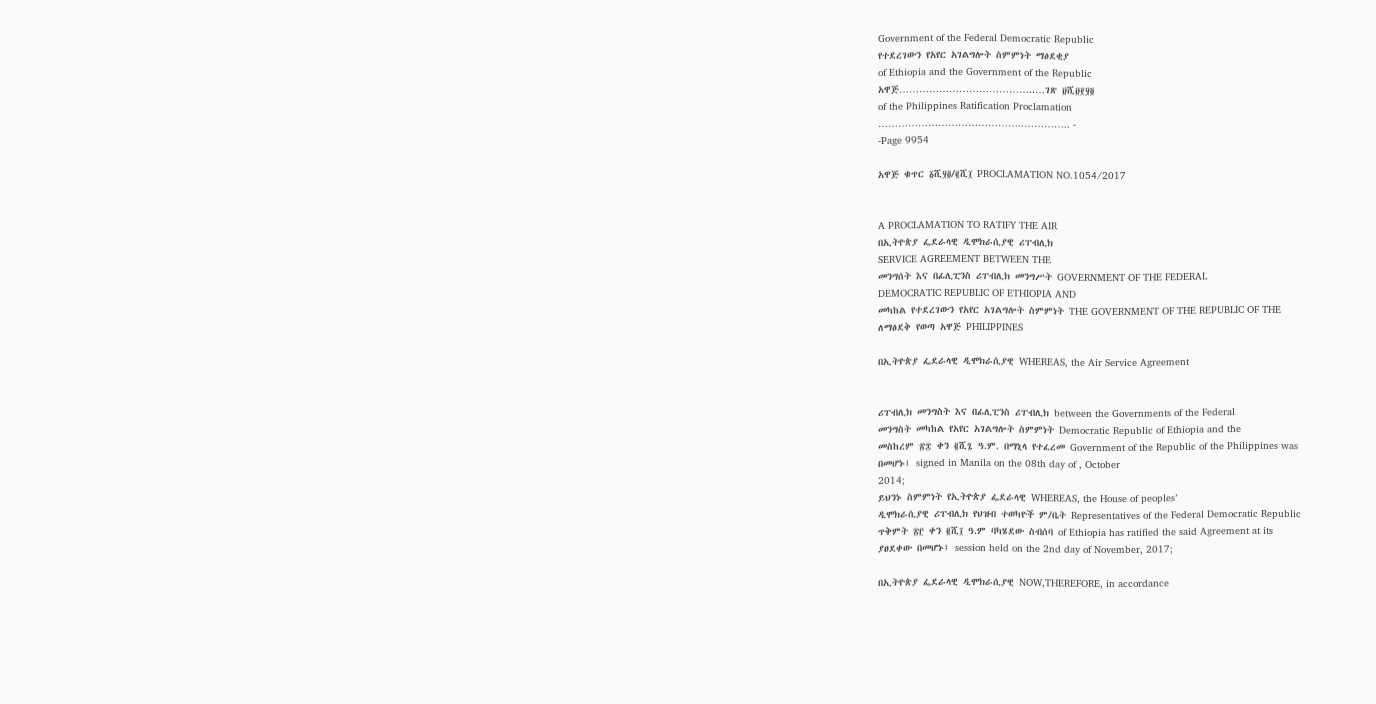Government of the Federal Democratic Republic
የተደረገውን የአየር አገልግሎት ስምምነት ማፅደቂያ
of Ethiopia and the Government of the Republic
አዋጅ…………………………………..…ገጽ ፱ሺ፱፻፶፬
of the Philippines Ratification Proclamation
……………………………………..………….. -
-Page 9954

አዋጅ ቁጥር ፩ሺ፶፬/፪ሺ፲ PROCLAMATION NO.1054/2017


A PROCLAMATION TO RATIFY THE AIR
በኢትዮጵያ ፌደራላዊ ዲሞክራሲያዊ ሪፐብሊክ
SERVICE AGREEMENT BETWEEN THE
መንግሰት እና በፊሊፒንስ ሪፐብሊክ መንግሥት GOVERNMENT OF THE FEDERAL
DEMOCRATIC REPUBLIC OF ETHIOPIA AND
መካከል የተደረገውን የአየር አገልግሎት ስምምነት THE GOVERNMENT OF THE REPUBLIC OF THE
ለማፅደቅ የወጣ አዋጅ PHILIPPINES

በኢትዮጵያ ፌደራላዊ ዲሞክራሲያዊ WHEREAS, the Air Service Agreement


ሪፐብሊክ መንግስት እና በፊሊፒንስ ሪፐብሊክ between the Governments of the Federal
መንግስት መካከል የአየር አገልግሎት ስምምነት Democratic Republic of Ethiopia and the
መስከረም ፳፰ ቀን ፪ሺ፯ ዓ.ም. በማኒላ የተፈረመ Government of the Republic of the Philippines was
በመሆኑ፤ signed in Manila on the 08th day of , October
2014;
ይህንኑ ስምምነት የኢትዮጵያ ፌደራላዊ WHEREAS, the House of peoples’
ዲሞክራሲያዊ ሪፐብሊክ የህዝብ ተወካዮች ም/ቤት Representatives of the Federal Democratic Republic
ጥቅምት ፳፫ ቀን ፪ሺ፲ ዓ.ም ባካሄደው ስብሰባ of Ethiopia has ratified the said Agreement at its
ያፀደቀው በመሆኑ፤ session held on the 2nd day of November, 2017;

በኢትዮጵያ ፌደራላዊ ዲሞክራሲያዊ NOW,THEREFORE, in accordance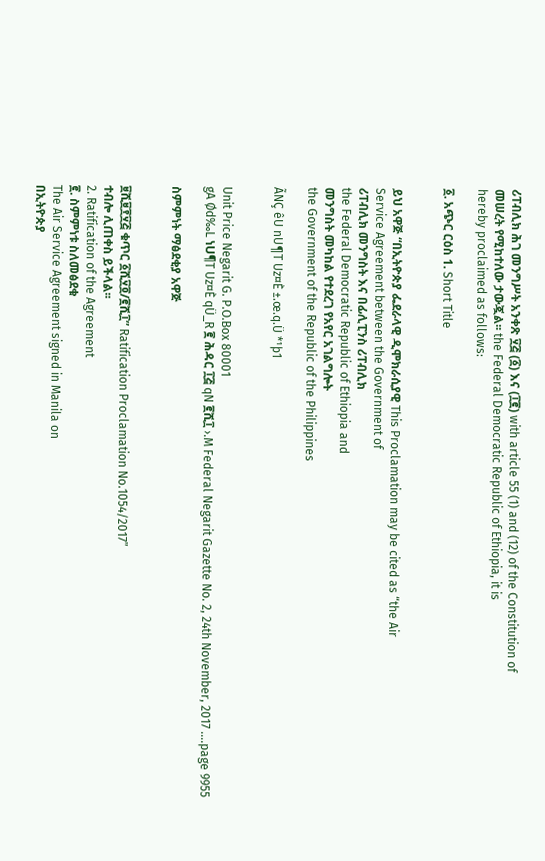ሪፐብሊክ ሕገ መንግሥት አንቀጽ ፶፭ (፩) እና (፲፪) with article 55 (1) and (12) of the Constitution of
መሠረት የሚከተለው ታውጇል፡፡ the Federal Democratic Republic of Ethiopia, it is
hereby proclaimed as follows:

፩. አጭር ርዕስ 1. Short Title


ይህ አዋጅ “በኢትዮጵያ ፌደራላዊ ዲሞክራሲያዊ This Proclamation may be cited as “the Air
Service Agreement between the Government of
ሪፐብሊክ መንግስት እና በፊሊፒንስ ሪፐብሊክ
the Federal Democratic Republic of Ethiopia and
መንግስት መካከል የተደረገ የአየር አገልግሎት
the Government of the Republic of the Philippines

ÃNÇ êU nU¶T Uz¤È ±.œ.q.Ü *¹þ1


Unit Price Negarit G. P.O.Box 80001
gA Ød‰L ነU¶T Uz¤È qÜ_R ፪ ሕዳር ፲፭ qN ፪ሺ፲ ›.M Federal Negarit Gazette No. 2, 24th November, 2017 ….page 9955

ስምምነት ማፅደቂያ አዋጅ


፱ሺ፱፻፶፭ ቁጥር ፩ሺ፶፬/፪ሺ፲” Ratification Proclamation No.1054/2017”
ተብሎ ሊጠቀስ ይችላል፡፡
2. Ratification of the Agreement
፪. ስምምነቱ ስለመፅደቁ
The Air Service Agreement signed in Manila on
በኢትዮጵያ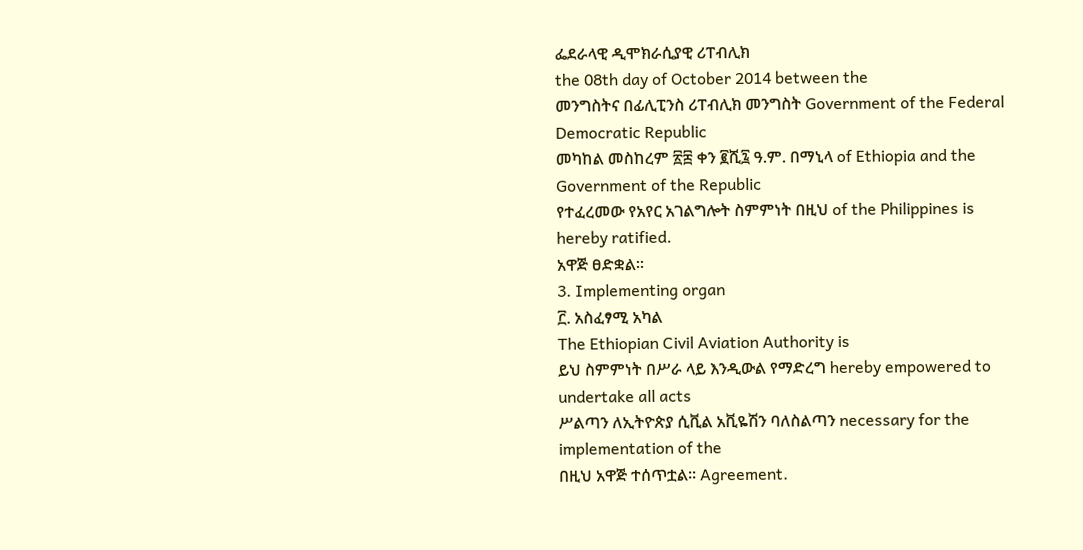ፌደራላዊ ዲሞክራሲያዊ ሪፐብሊክ
the 08th day of October 2014 between the
መንግስትና በፊሊፒንስ ሪፐብሊክ መንግስት Government of the Federal Democratic Republic
መካከል መስከረም ፳፰ ቀን ፪ሺ፯ ዓ.ም. በማኒላ of Ethiopia and the Government of the Republic
የተፈረመው የአየር አገልግሎት ስምምነት በዚህ of the Philippines is hereby ratified.
አዋጅ ፀድቋል፡፡
3. Implementing organ
፫. አስፈፃሚ አካል
The Ethiopian Civil Aviation Authority is
ይህ ስምምነት በሥራ ላይ እንዲውል የማድረግ hereby empowered to undertake all acts
ሥልጣን ለኢትዮጵያ ሲቪል አቪዬሽን ባለስልጣን necessary for the implementation of the
በዚህ አዋጅ ተሰጥቷል፡፡ Agreement.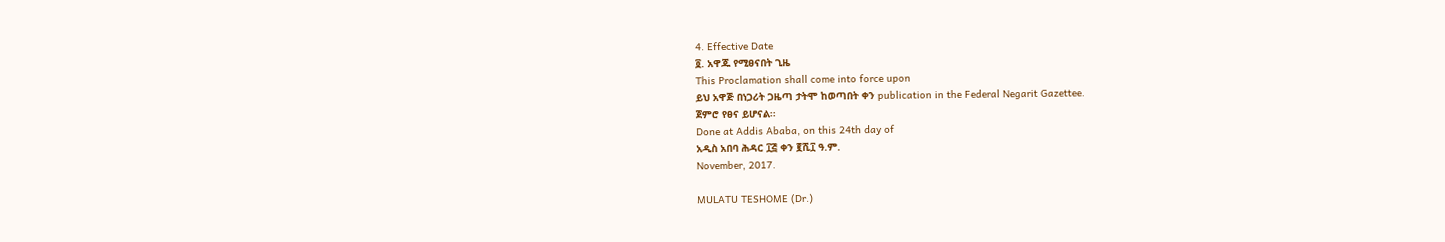4. Effective Date
፬. አዋጁ የሚፀናበት ጊዜ
This Proclamation shall come into force upon
ይህ አዋጅ በነጋሪት ጋዜጣ ታትሞ ከወጣበት ቀን publication in the Federal Negarit Gazettee.
ጀምሮ የፀና ይሆናል፡፡
Done at Addis Ababa, on this 24th day of
አዲስ አበባ ሕዳር ፲፭ ቀን ፪ሺ፲ ዓ.ም.
November, 2017.

MULATU TESHOME (Dr.)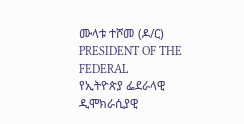ሙላቱ ተሾመ (ዶ/ር)
PRESIDENT OF THE FEDERAL
የኢትዮጵያ ፌደራላዊ ዲሞክራሲያዊ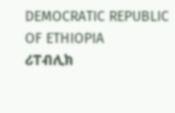DEMOCRATIC REPUBLIC OF ETHIOPIA
ሪፐብሊክ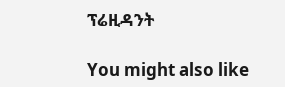ፕሬዚዳንት

You might also like